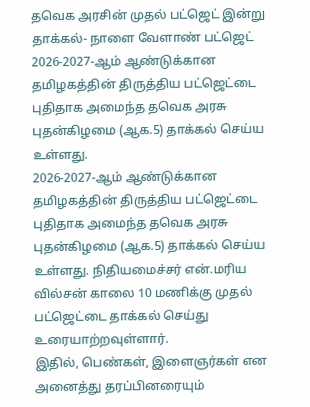தவெக அரசின் முதல் பட்ஜெட் இன்று தாக்கல்- நாளை வேளாண் பட்ஜெட்
2026-2027-ஆம் ஆண்டுக்கான தமிழகத்தின் திருத்திய பட்ஜெட்டை புதிதாக அமைந்த தவெக அரசு புதன்கிழமை (ஆக.5) தாக்கல் செய்ய உள்ளது.
2026-2027-ஆம் ஆண்டுக்கான தமிழகத்தின் திருத்திய பட்ஜெட்டை புதிதாக அமைந்த தவெக அரசு புதன்கிழமை (ஆக.5) தாக்கல் செய்ய உள்ளது. நிதியமைச்சர் என்.மரிய வில்சன் காலை 10 மணிக்கு முதல் பட்ஜெட்டை தாக்கல் செய்து உரையாற்றவுள்ளார்.
இதில், பெண்கள், இளைஞர்கள் என அனைத்து தரப்பினரையும்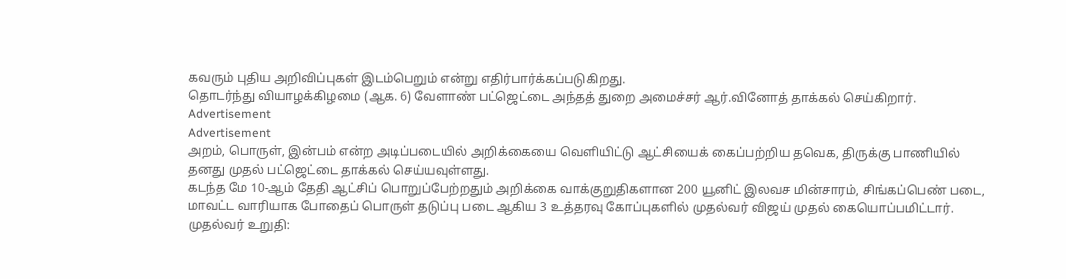கவரும் புதிய அறிவிப்புகள் இடம்பெறும் என்று எதிர்பார்க்கப்படுகிறது.
தொடர்ந்து வியாழக்கிழமை (ஆக. 6) வேளாண் பட்ஜெட்டை அந்தத் துறை அமைச்சர் ஆர்.வினோத் தாக்கல் செய்கிறார்.
Advertisement
Advertisement
அறம், பொருள், இன்பம் என்ற அடிப்படையில் அறிக்கையை வெளியிட்டு ஆட்சியைக் கைப்பற்றிய தவெக, திருக்கு பாணியில் தனது முதல் பட்ஜெட்டை தாக்கல் செய்யவுள்ளது.
கடந்த மே 10-ஆம் தேதி ஆட்சிப் பொறுப்பேற்றதும் அறிக்கை வாக்குறுதிகளான 200 யூனிட் இலவச மின்சாரம், சிங்கப்பெண் படை, மாவட்ட வாரியாக போதைப் பொருள் தடுப்பு படை ஆகிய 3 உத்தரவு கோப்புகளில் முதல்வர் விஜய் முதல் கையொப்பமிட்டார்.
முதல்வர் உறுதி: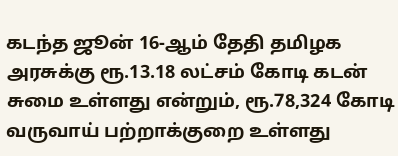கடந்த ஜூன் 16-ஆம் தேதி தமிழக அரசுக்கு ரூ.13.18 லட்சம் கோடி கடன் சுமை உள்ளது என்றும், ரூ.78,324 கோடி வருவாய் பற்றாக்குறை உள்ளது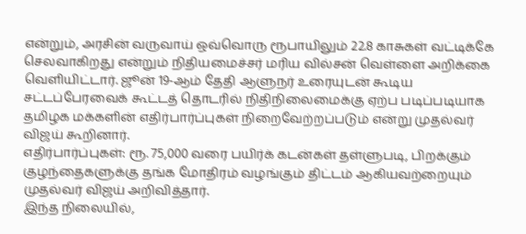என்றும், அரசின் வருவாய் ஒவ்வொரு ரூபாயிலும் 22.8 காசுகள் வட்டிக்கே செலவாகிறது என்றும் நிதியமைச்சர் மரிய வில்சன் வெள்ளை அறிக்கை வெளியிட்டார். ஜூன் 19-ஆம் தேதி ஆளுநர் உரையுடன் கூடிய சட்டப்பேரவைக் கூட்டத் தொடரில் நிதிநிலைமைக்கு ஏற்ப படிப்படியாக தமிழக மக்களின் எதிர்பார்ப்புகள் நிறைவேற்றப்படும் என்று முதல்வர் விஜய் கூறினார்.
எதிர்பார்ப்புகள்: ரூ. 75,000 வரை பயிர்க் கடன்கள் தள்ளுபடி, பிறக்கும் குழந்தைகளுக்கு தங்க மோதிரம் வழங்கும் திட்டம் ஆகியவற்றையும் முதல்வர் விஜய் அறிவித்தார்.
இந்த நிலையில்,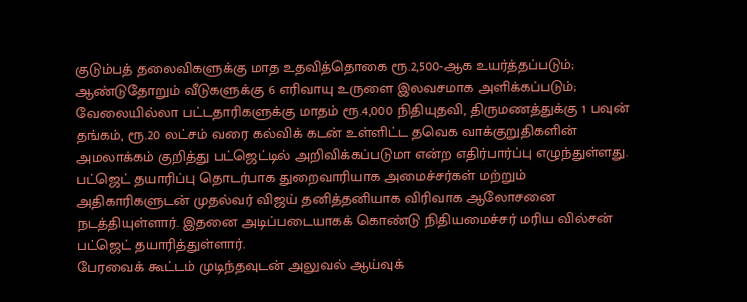குடும்பத் தலைவிகளுக்கு மாத உதவித்தொகை ரூ.2,500-ஆக உயர்த்தப்படும்; ஆண்டுதோறும் வீடுகளுக்கு 6 எரிவாயு உருளை இலவசமாக அளிக்கப்படும்; வேலையில்லா பட்டதாரிகளுக்கு மாதம் ரூ.4,000 நிதியுதவி, திருமணத்துக்கு 1 பவுன் தங்கம், ரூ.20 லட்சம் வரை கல்விக் கடன் உள்ளிட்ட தவெக வாக்குறுதிகளின் அமலாக்கம் குறித்து பட்ஜெட்டில் அறிவிக்கப்படுமா என்ற எதிர்பார்ப்பு எழுந்துள்ளது.
பட்ஜெட் தயாரிப்பு தொடர்பாக துறைவாரியாக அமைச்சர்கள் மற்றும் அதிகாரிகளுடன் முதல்வர் விஜய் தனித்தனியாக விரிவாக ஆலோசனை நடத்தியுள்ளார். இதனை அடிப்படையாகக் கொண்டு நிதியமைச்சர் மரிய வில்சன் பட்ஜெட் தயாரித்துள்ளார்.
பேரவைக் கூட்டம் முடிந்தவுடன் அலுவல் ஆய்வுக்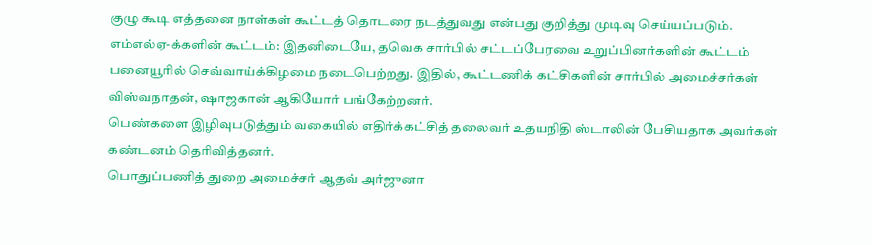குழு கூடி எத்தனை நாள்கள் கூட்டத் தொடரை நடத்துவது என்பது குறித்து முடிவு செய்யப்படும்.
எம்எல்ஏ-க்களின் கூட்டம்: இதனிடையே, தவெக சார்பில் சட்டப்பேரவை உறுப்பினர்களின் கூட்டம் பனையூரில் செவ்வாய்க்கிழமை நடைபெற்றது. இதில், கூட்டணிக் கட்சிகளின் சார்பில் அமைச்சர்கள் விஸ்வநாதன், ஷாஜகான் ஆகியோர் பங்கேற்றனர்.
பெண்களை இழிவுபடுத்தும் வகையில் எதிர்க்கட்சித் தலைவர் உதயநிதி ஸ்டாலின் பேசியதாக அவர்கள் கண்டனம் தெரிவித்தனர்.
பொதுப்பணித் துறை அமைச்சர் ஆதவ் அர்ஜுனா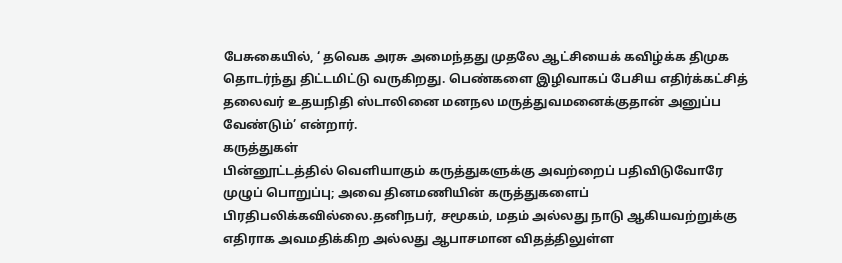பேசுகையில், ‘ தவெக அரசு அமைந்தது முதலே ஆட்சியைக் கவிழ்க்க திமுக தொடர்ந்து திட்டமிட்டு வருகிறது. பெண்களை இழிவாகப் பேசிய எதிர்க்கட்சித் தலைவர் உதயநிதி ஸ்டாலினை மனநல மருத்துவமனைக்குதான் அனுப்ப வேண்டும்’ என்றார்.
கருத்துகள்
பின்னூட்டத்தில் வெளியாகும் கருத்துகளுக்கு அவற்றைப் பதிவிடுவோரே முழுப் பொறுப்பு; அவை தினமணியின் கருத்துகளைப் பிரதிபலிக்கவில்லை.தனிநபர், சமூகம், மதம் அல்லது நாடு ஆகியவற்றுக்கு எதிராக அவமதிக்கிற அல்லது ஆபாசமான விதத்திலுள்ள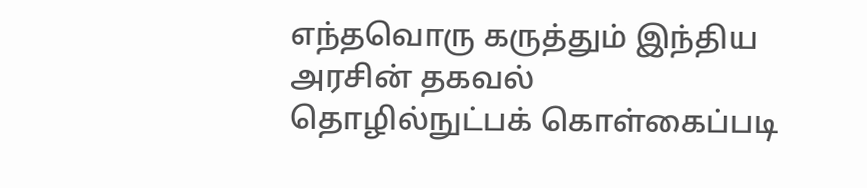எந்தவொரு கருத்தும் இந்திய அரசின் தகவல் தொழில்நுட்பக் கொள்கைப்படி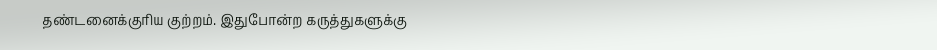தண்டனைக்குரிய குற்றம். இதுபோன்ற கருத்துகளுக்கு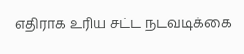எதிராக உரிய சட்ட நடவடிக்கை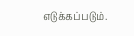எடுக்கப்படும்.